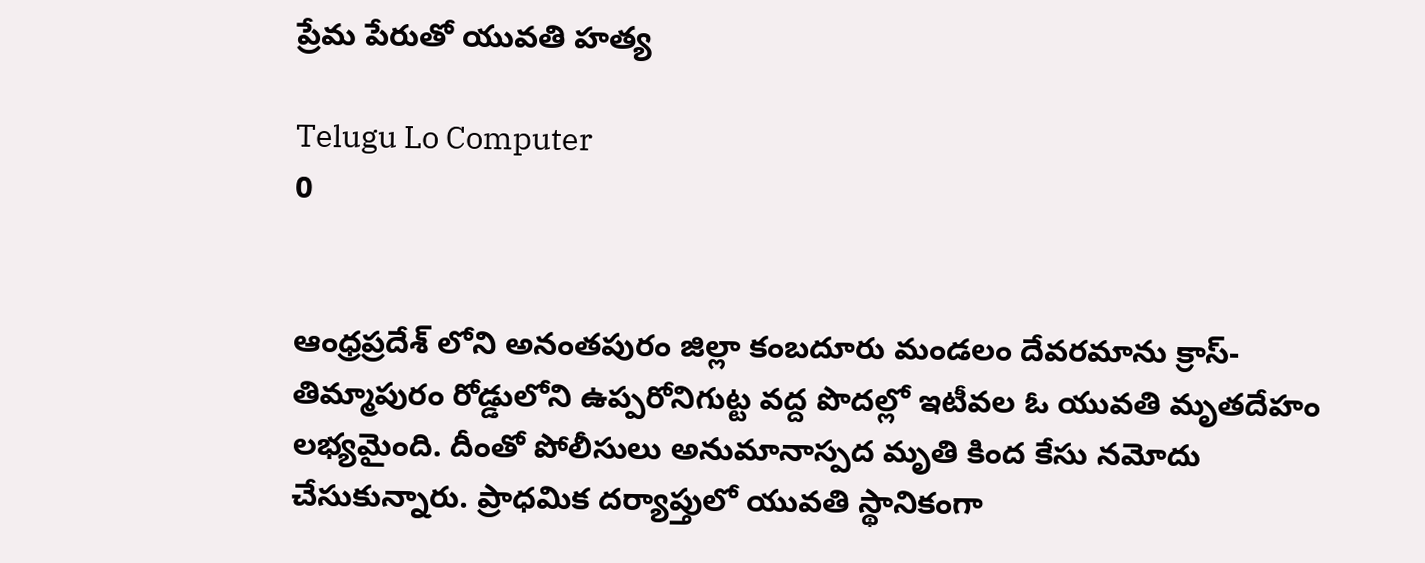ప్రేమ పేరుతో యువతి హత్య

Telugu Lo Computer
0


ఆంధ్రప్రదేశ్ లోని అనంతపురం జిల్లా కంబదూరు మండలం దేవరమాను క్రాస్- తిమ్మాపురం రోడ్డులోని ఉప్పరోనిగుట్ట వద్ద పొదల్లో ఇటీవల ఓ యువతి మృతదేహం లభ్యమైంది. దీంతో పోలీసులు అనుమానాస్పద మృతి కింద కేసు నమోదు చేసుకున్నారు. ప్రాధమిక దర్యాప్తులో యువతి స్థానికంగా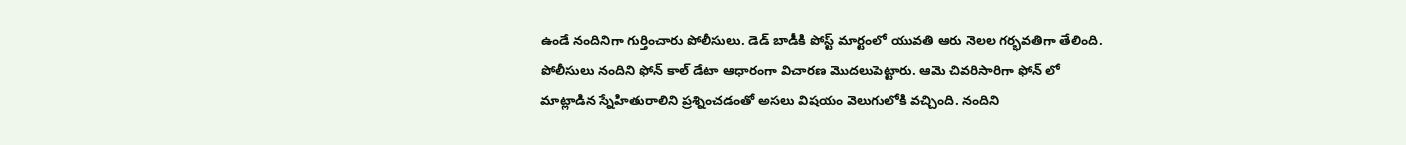ఉండే నందినిగా గుర్తించారు పోలీసులు. డెడ్ బాడీకి పోస్ట్ మార్టంలో యువతి ఆరు నెలల గర్భవతిగా తేలింది. పోలీసులు నందిని ఫోన్ కాల్ డేటా ఆధారంగా విచారణ మొదలుపెట్టారు. ఆమె చివరిసారిగా ఫోన్ లో మాట్లాడిన స్నేహితురాలిని ప్రశ్నించడంతో అసలు విషయం వెలుగులోకి వచ్చింది. నందిని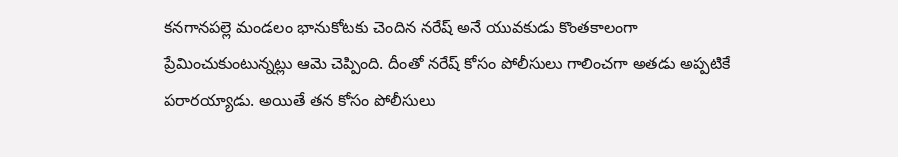కనగానపల్లె మండలం భానుకోటకు చెందిన నరేష్ అనే యువకుడు కొంతకాలంగా ప్రేమించుకుంటున్నట్లు ఆమె చెప్పింది. దీంతో నరేష్ కోసం పోలీసులు గాలించగా అతడు అప్పటికే పరారయ్యాడు. అయితే తన కోసం పోలీసులు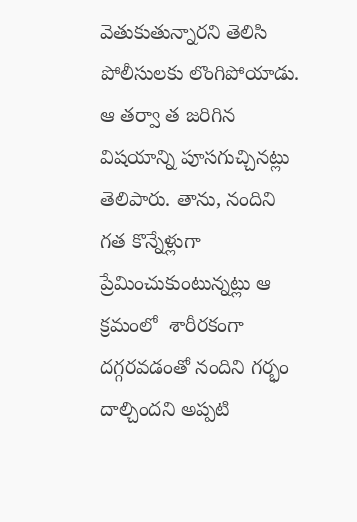వెతుకుతున్నారని తెలిసి పోలీసులకు లొంగిపోయాడు. ఆ తర్వా త జరిగిన విషయాన్ని పూసగుచ్చినట్లు తెలిపారు. తాను, నందిని గత కొన్నేళ్లుగా ప్రేమించుకుంటున్నట్లు ఆ క్రమంలో  శారీరకంగా దగ్గరవడంతో నందిని గర్భం దాల్చిందని అప్పటి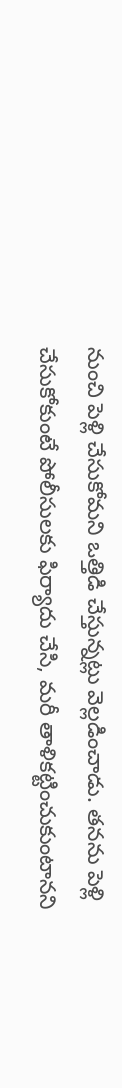నుంచి పెళ్లి చేసుకోమని ఒత్తిడి చేస్తున్నట్లు వెల్లడించాడు. తనను పెళ్లి చేసుకోకుంటే పోలీసులకు ఫిర్యాదు చేసి, మరీ తాళికట్టించుకుంటానని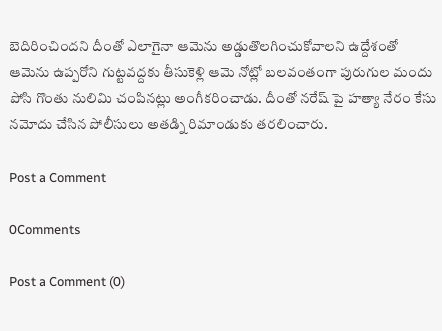బెదిరించిందని దీంతో ఎలాగైనా ఆమెను అడ్డుతొలగించుకోవాలని ఉద్దేశంతో ఆమెను ఉప్పరోని గుట్టవద్దకు తీసుకెళ్లి ఆమె నోట్లో బలవంతంగా పురుగుల మందు పోసి గొంతు నులిమి చంపినట్లు అంగీకరించాడు. దీంతో నరేష్ పై హత్యా నేరం కేసు నమోదు చేసిన పోలీసులు అతడ్ని రిమాండుకు తరలించారు.

Post a Comment

0Comments

Post a Comment (0)